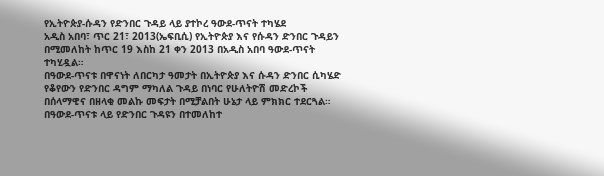የኢትዮጵያ-ሱዳን የድንበር ጉዳይ ላይ ያተኮረ ዓውደ-ጥናት ተካሄደ
አዲስ አበባ፣ ጥር 21፣ 2013(ኤፍቢሲ) የኢትዮጵያ እና የሱዳን ድንበር ጉዳይን በሚመለከት ከጥር 19 እስከ 21 ቀን 2013 በአዲስ አበባ ዓውደ-ጥናት ተካሂዷል።
በዓውደ-ጥናቱ በዋናነት ለበርካታ ዓመታት በኢትዮጵያ እና ሱዳን ድንበር ሲካሄድ የቆየውን የድንበር ዳግም ማካለል ጉዳይ በነባር የሁለትዮሽ መድረኮች በሰላማዊና በዘላቂ መልኩ መፍታት በሚቻልበት ሁኔታ ላይ ምክክር ተደርጓል።
በዓውደ-ጥናቱ ላይ የድንበር ጉዳዩን በተመለከተ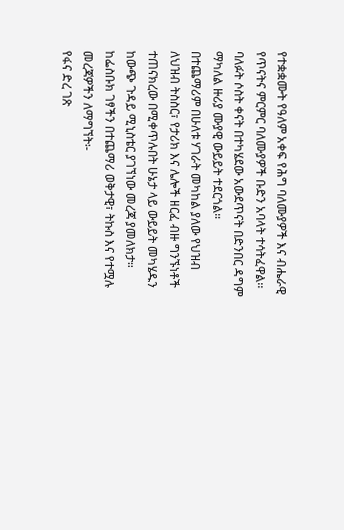የተቋቋሙት የዓለም አቀፍ የሕግ ባለሙያዎች እና ብሔራዊ የጥናትና ምርምር ባለሙያዎች ቡድን አባላት ተሳትፈዋል፡፡
ባለፉት ሶስት ቀናት በተካሄደው አውደጥናት በድንበር ዳግም ማካለል ዙሪያ ሙያዊ ውይይት ተደርጎል።
በተጨማሪም በሁለቱ ሃገራት መካከል ያለው የህዝብ ለህዝብ ትስስር፣ የታሪክ እና ሌሎች ዘርፈ ብዙ ግንኙነቶች ተጠናክረው በሚቀጥሉበት ሁኔታ ላይ ውይይት መካሄዱን ከውጭ ጉዳይ ሚኒስቴር ያገኘነው መረጃ ያመለክታ።
ከፌስቡክ ገፃችን በተጨማሪ ወቅታዊ፣ ትኩስ እና የተሟሉ መረጃዎችን ለማግኘት፡-
የፋና ድረ ገጽ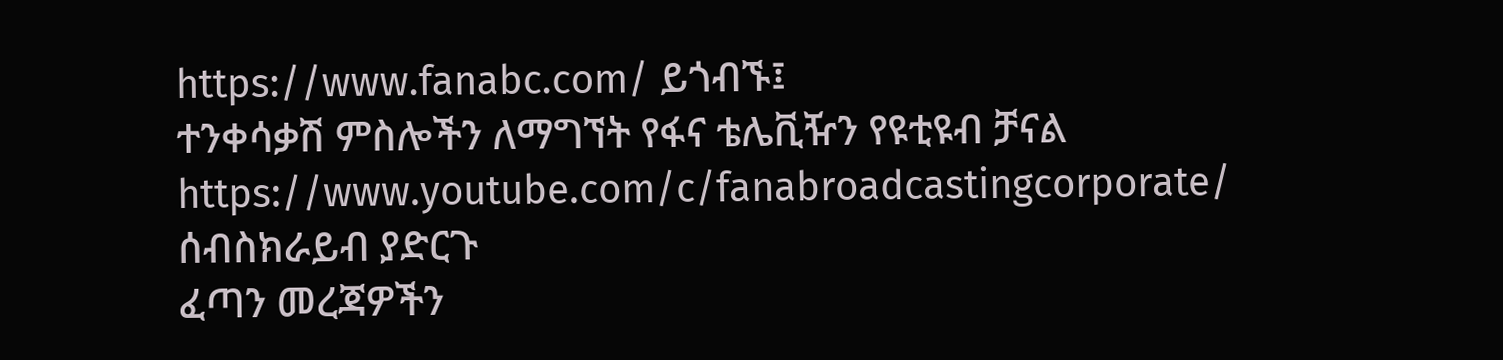https://www.fanabc.com/ ይጎብኙ፤
ተንቀሳቃሽ ምስሎችን ለማግኘት የፋና ቴሌቪዥን የዩቲዩብ ቻናል https://www.youtube.com/c/fanabroadcastingcorporate/ ሰብስክራይብ ያድርጉ
ፈጣን መረጃዎችን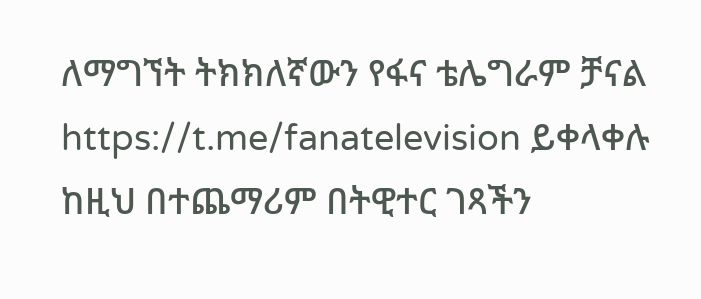ለማግኘት ትክክለኛውን የፋና ቴሌግራም ቻናል https://t.me/fanatelevision ይቀላቀሉ
ከዚህ በተጨማሪም በትዊተር ገጻችን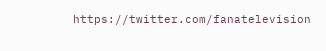https://twitter.com/fanatelevision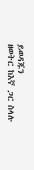ይወዳጁን
ዘወትር ከእኛ ጋር ስላሉ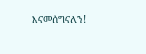እናመሰግናለን!